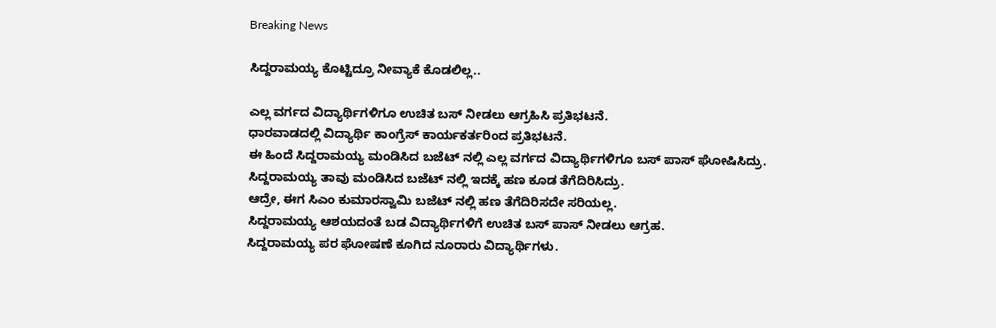Breaking News

ಸಿದ್ದರಾಮಯ್ಯ ಕೊಟ್ಟಿದ್ರೂ ನೀವ್ಯಾಕೆ ಕೊಡಲಿಲ್ಲ..

ಎಲ್ಲ ವರ್ಗದ ವಿದ್ಯಾರ್ಥಿಗಳಿಗೂ ಉಚಿತ ಬಸ್ ನೀಡಲು ಆಗ್ರಹಿಸಿ ಪ್ರತಿಭಟನೆ.
ಧಾರವಾಡದಲ್ಲಿ ವಿದ್ಯಾರ್ಥಿ‌ ಕಾಂಗ್ರೆಸ್ ಕಾರ್ಯಕರ್ತರಿಂದ ಪ್ರತಿಭಟನೆ.
ಈ ಹಿಂದೆ ಸಿದ್ದರಾಮಯ್ಯ ಮಂಡಿಸಿದ ಬಜೆಟ್ ನಲ್ಲಿ ಎಲ್ಲ ವರ್ಗದ ವಿದ್ಯಾರ್ಥಿಗಳಿಗೂ ಬಸ್ ಪಾಸ್ ಘೋಷಿಸಿದ್ರು.
ಸಿದ್ದರಾಮಯ್ಯ ತಾವು ಮಂಡಿಸಿದ ಬಜೆಟ್ ನಲ್ಲಿ ಇದಕ್ಕೆ ಹಣ ಕೂಡ ತೆಗೆದಿರಿಸಿದ್ರು.
ಆದ್ರೇ, ಈಗ ಸಿಎಂ ಕುಮಾರಸ್ವಾಮಿ ಬಜೆಟ್ ನಲ್ಲಿ ಹಣ ತೆಗೆದಿರಿಸದೇ ಸರಿಯಲ್ಲ.
ಸಿದ್ದರಾಮಯ್ಯ ಆಶಯದಂತೆ ಬಡ ವಿದ್ಯಾರ್ಥಿಗಳಿಗೆ ಉಚಿತ ಬಸ್ ಪಾಸ್ ನೀಡಲು ಆಗ್ರಹ.
ಸಿದ್ದರಾಮಯ್ಯ ಪರ ಘೋಷಣೆ ಕೂಗಿದ ನೂರಾರು ವಿದ್ಯಾರ್ಥಿಗಳು.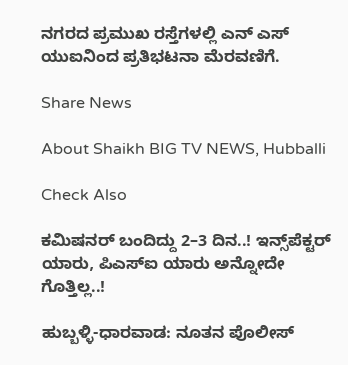ನಗರದ ಪ್ರಮುಖ ರಸ್ತೆಗಳಲ್ಲಿ ಎನ್ ಎಸ್ ಯುಐ‌ನಿಂದ ಪ್ರತಿಭಟನಾ ಮೆರವಣಿಗೆ.

Share News

About Shaikh BIG TV NEWS, Hubballi

Check Also

ಕಮಿಷನರ್ ಬಂದಿದ್ದು 2–3 ದಿನ..! ಇನ್ಸ್‌ಪೆಕ್ಟರ್ ಯಾರು, ಪಿಎಸ್ಐ ಯಾರು ಅನ್ನೋದೇ ಗೊತ್ತಿಲ್ಲ..!

ಹುಬ್ಬಳ್ಳಿ-ಧಾರವಾಡ: ನೂತನ ಪೊಲೀಸ್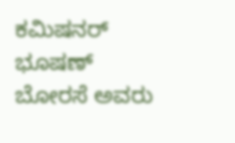ಕಮಿಷನರ್ ಭೂಷಣ್ ಬೋರಸೆ ಅವರು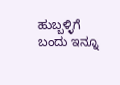ಹುಬ್ಬಳ್ಳಿಗೆ ಬಂದು ಇನ್ನೂ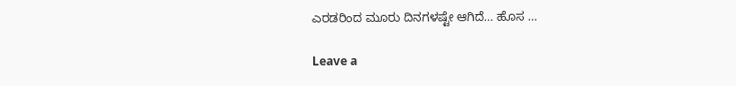ಎರಡರಿಂದ ಮೂರು ದಿನಗಳಷ್ಟೇ ಆಗಿದೆ… ಹೊಸ …

Leave a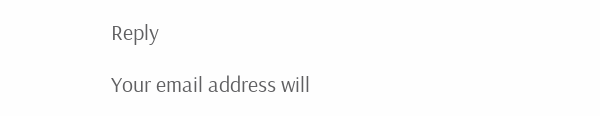Reply

Your email address will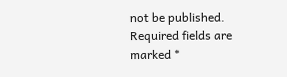not be published. Required fields are marked *